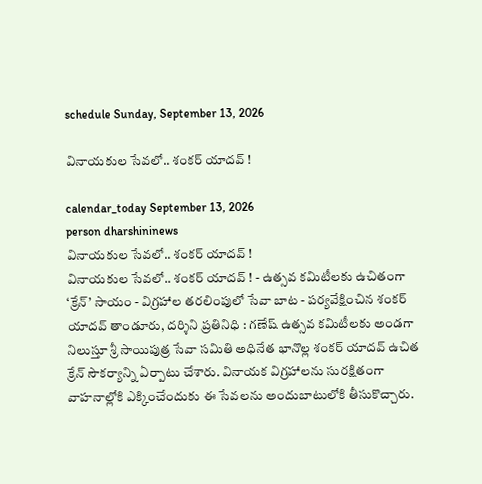schedule Sunday, September 13, 2026

వినాయకుల సేవలో.. శంకర్‌ యాదవ్‌ !

calendar_today September 13, 2026
person dharshininews
వినాయకుల సేవలో.. శంకర్‌ యాదవ్‌ !
వినాయకుల సేవలో.. శంకర్‌ యాదవ్‌ ! - ఉత్సవ కమిటీలకు ఉచితంగా ‘క్రేన్‌’ సాయం - విగ్రహాల తరలింపులో సేవా బాట - పర్యవేక్షించిన శంకర్ యాదవ్ తాండూరు, దర్శిని ప్రతినిధి : గణేష్‌ ఉత్సవ కమిటీలకు అండగా నిలుస్తూ శ్రీ సాయిపుత్ర సేవా సమితి అధినేత భానొల్ల శంకర్‌ యాదవ్‌ ఉచిత క్రేన్‌ సౌకర్యాన్ని ఏర్పాటు చేశారు. వినాయక విగ్రహాలను సురక్షితంగా వాహనాల్లోకి ఎక్కించేందుకు ఈ సేవలను అందుబాటులోకి తీసుకొచ్చారు.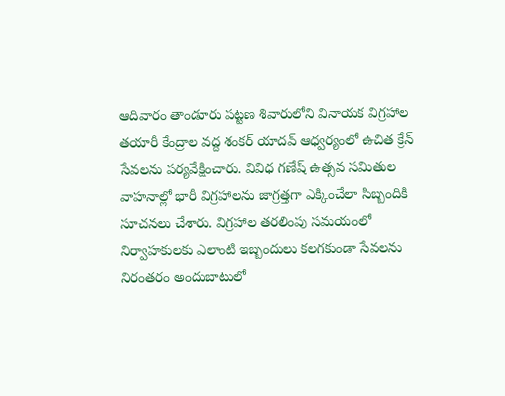ఆదివారం తాండూరు పట్టణ శివారులోని వినాయక విగ్రహాల తయారీ కేంద్రాల వద్ద శంకర్‌ యాదవ్‌ ఆధ్వర్యంలో ఉచిత క్రేన్‌ సేవలను పర్యవేక్షించారు. వివిధ గణేష్‌ ఉత్సవ సమితుల వాహనాల్లో భారీ విగ్రహాలను జాగ్రత్తగా ఎక్కించేలా సిబ్బందికి సూచనలు చేశారు. విగ్రహాల తరలింపు సమయంలో నిర్వాహకులకు ఎలాంటి ఇబ్బందులు కలగకుండా సేవలను నిరంతరం అందుబాటులో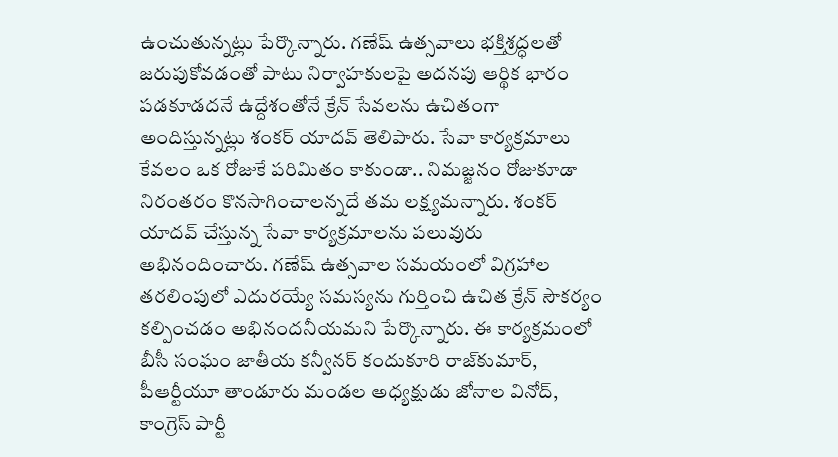ఉంచుతున్నట్లు పేర్కొన్నారు. గణేష్‌ ఉత్సవాలు భక్తిశ్రద్ధలతో జరుపుకోవడంతో పాటు నిర్వాహకులపై అదనపు ఆర్థిక భారం పడకూడదనే ఉద్దేశంతోనే క్రేన్‌ సేవలను ఉచితంగా అందిస్తున్నట్లు శంకర్‌ యాదవ్‌ తెలిపారు. సేవా కార్యక్రమాలు కేవలం ఒక రోజుకే పరిమితం కాకుండా.. నిమజ్జనం రోజుకూడా నిరంతరం కొనసాగించాలన్నదే తమ లక్ష్యమన్నారు. శంకర్‌ యాదవ్‌ చేస్తున్న సేవా కార్యక్రమాలను పలువురు అభినందించారు. గణేష్‌ ఉత్సవాల సమయంలో విగ్రహాల తరలింపులో ఎదురయ్యే సమస్యను గుర్తించి ఉచిత క్రేన్‌ సౌకర్యం కల్పించడం అభినందనీయమని పేర్కొన్నారు. ఈ కార్యక్రమంలో బీసీ సంఘం జాతీయ కన్వీనర్‌ కందుకూరి రాజ్‌కుమార్‌, పీఆర్టీయూ తాండూరు మండల అధ్యక్షుడు జోనాల వినోద్‌, కాంగ్రెస్‌ పార్టీ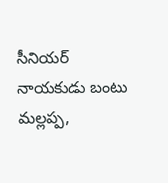సీనియర్‌ నాయకుడు బంటు మల్లప్ప,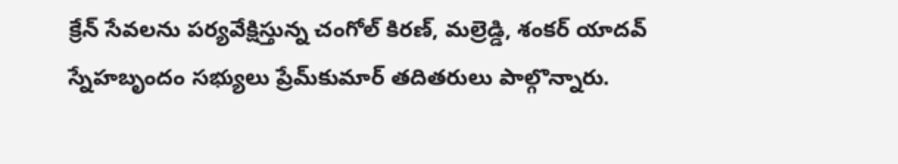క్రేన్‌ సేవలను పర్యవేక్షిస్తున్న చంగోల్‌ కిరణ్‌, మల్రెడ్డి, శంకర్‌ యాదవ్‌ స్నేహబృందం సభ్యులు ప్రేమ్‌కుమార్‌ తదితరులు పాల్గొన్నారు.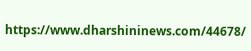https://www.dharshininews.com/44678/